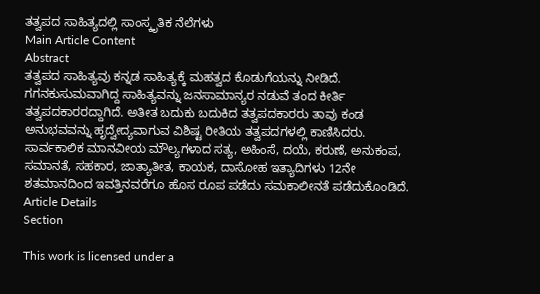ತತ್ವಪದ ಸಾಹಿತ್ಯದಲ್ಲಿ ಸಾಂಸ್ಕೃತಿಕ ನೆಲೆಗಳು
Main Article Content
Abstract
ತತ್ವಪದ ಸಾಹಿತ್ಯವು ಕನ್ನಡ ಸಾಹಿತ್ಯಕ್ಕೆ ಮಹತ್ವದ ಕೊಡುಗೆಯನ್ನು ನೀಡಿದೆ. ಗಗನಕುಸುಮವಾಗಿದ್ದ ಸಾಹಿತ್ಯವನ್ನು ಜನಸಾಮಾನ್ಯರ ನಡುವೆ ತಂದ ಕೀರ್ತಿ ತತ್ವಪದಕಾರರದ್ದಾಗಿದೆ. ಅತೀತ ಬದುಕು ಬದುಕಿದ ತತ್ವಪದಕಾರರು ತಾವು ಕಂಡ ಅನುಭವವನ್ನು ಹೃದ್ವೇದ್ಯವಾಗುವ ವಿಶಿಷ್ಟ ರೀತಿಯ ತತ್ವಪದಗಳಲ್ಲಿ ಕಾಣಿಸಿದರು. ಸಾರ್ವಕಾಲಿಕ ಮಾನವೀಯ ಮೌಲ್ಯಗಳಾದ ಸತ್ಯ, ಅಹಿಂಸೆ, ದಯೆ, ಕರುಣೆ, ಅನುಕಂಪ, ಸಮಾನತೆ, ಸಹಕಾರ, ಜಾತ್ಯಾತೀತ, ಕಾಯಕ, ದಾಸೋಹ ಇತ್ಯಾದಿಗಳು 12ನೇ ಶತಮಾನದಿಂದ ಇವತ್ತಿನವರೆಗೂ ಹೊಸ ರೂಪ ಪಡೆದು ಸಮಕಾಲೀನತೆ ಪಡೆದುಕೊಂಡಿದೆ.
Article Details
Section

This work is licensed under a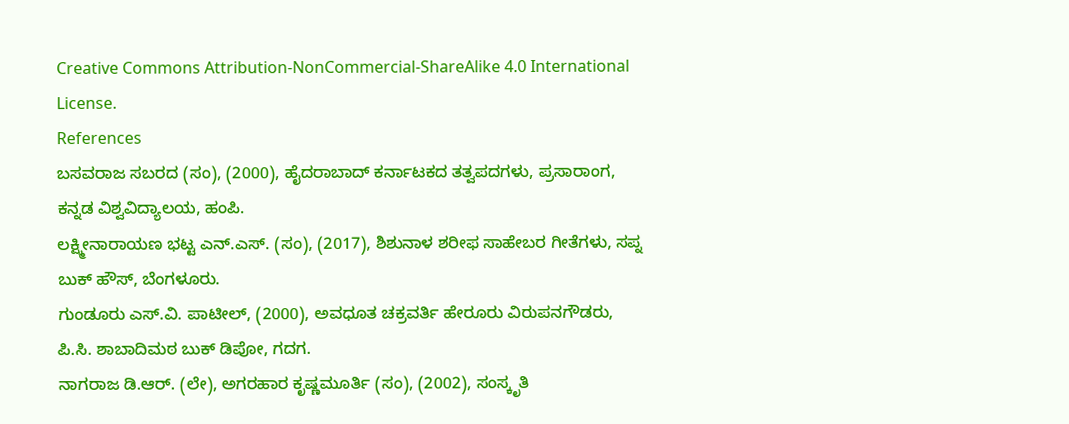Creative Commons Attribution-NonCommercial-ShareAlike 4.0 International License.
References
ಬಸವರಾಜ ಸಬರದ (ಸಂ), (2000), ಹೈದರಾಬಾದ್ ಕರ್ನಾಟಕದ ತತ್ವಪದಗಳು, ಪ್ರಸಾರಾಂಗ, ಕನ್ನಡ ವಿಶ್ವವಿದ್ಯಾಲಯ, ಹಂಪಿ.
ಲಕ್ಷ್ಮೀನಾರಾಯಣ ಭಟ್ಟ ಎನ್.ಎಸ್. (ಸಂ), (2017), ಶಿಶುನಾಳ ಶರೀಫ ಸಾಹೇಬರ ಗೀತೆಗಳು, ಸಪ್ನ ಬುಕ್ ಹೌಸ್, ಬೆಂಗಳೂರು.
ಗುಂಡೂರು ಎಸ್.ವಿ. ಪಾಟೀಲ್, (2000), ಅವಧೂತ ಚಕ್ರವರ್ತಿ ಹೇರೂರು ವಿರುಪನಗೌಡರು, ಪಿ.ಸಿ. ಶಾಬಾದಿಮಠ ಬುಕ್ ಡಿಪೋ, ಗದಗ.
ನಾಗರಾಜ ಡಿ.ಆರ್. (ಲೇ), ಅಗರಹಾರ ಕೃಷ್ಣಮೂರ್ತಿ (ಸಂ), (2002), ಸಂಸ್ಕೃತಿ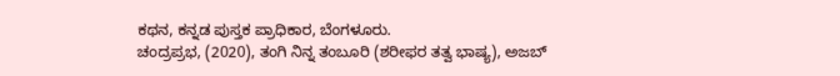ಕಥನ, ಕನ್ನಡ ಪುಸ್ತಕ ಪ್ರಾಧಿಕಾರ, ಬೆಂಗಳೂರು.
ಚಂದ್ರಪ್ರಭ, (2020), ತಂಗಿ ನಿನ್ನ ತಂಬೂರಿ (ಶರೀಫರ ತತ್ವ ಭಾಷ್ಯ), ಅಜಬ್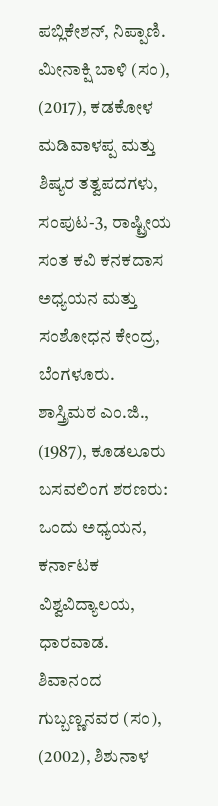ಪಬ್ಲಿಕೇಶನ್, ನಿಪ್ಪಾಣಿ.
ಮೀನಾಕ್ಷಿ ಬಾಳಿ (ಸಂ), (2017), ಕಡಕೋಳ ಮಡಿವಾಳಪ್ಪ ಮತ್ತು ಶಿಷ್ಯರ ತತ್ವಪದಗಳು, ಸಂಪುಟ-3, ರಾಷ್ಟ್ರೀಯ ಸಂತ ಕವಿ ಕನಕದಾಸ ಅಧ್ಯಯನ ಮತ್ತು ಸಂಶೋಧನ ಕೇಂದ್ರ, ಬೆಂಗಳೂರು.
ಶಾಸ್ತ್ರಿಮಠ ಎಂ.ಜಿ., (1987), ಕೂಡಲೂರು ಬಸವಲಿಂಗ ಶರಣರು: ಒಂದು ಅಧ್ಯಯನ, ಕರ್ನಾಟಕ ವಿಶ್ವವಿದ್ಯಾಲಯ, ಧಾರವಾಡ.
ಶಿವಾನಂದ ಗುಬ್ಬಣ್ಣನವರ (ಸಂ), (2002), ಶಿಶುನಾಳ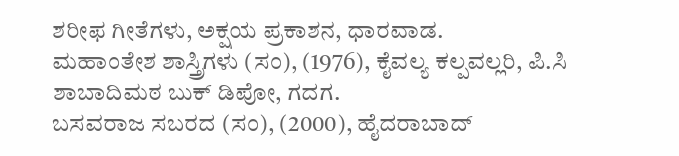ಶರೀಫ ಗೀತೆಗಳು, ಅಕ್ಷಯ ಪ್ರಕಾಶನ, ಧಾರವಾಡ.
ಮಹಾಂತೇಶ ಶಾಸ್ತ್ರಿಗಳು (ಸಂ), (1976), ಕೈವಲ್ಯ ಕಲ್ಪವಲ್ಲರಿ, ಪಿ.ಸಿ ಶಾಬಾದಿಮಠ ಬುಕ್ ಡಿಪೋ, ಗದಗ.
ಬಸವರಾಜ ಸಬರದ (ಸಂ), (2000), ಹೈದರಾಬಾದ್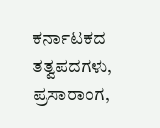ಕರ್ನಾಟಕದ ತತ್ವಪದಗಳು, ಪ್ರಸಾರಾಂಗ,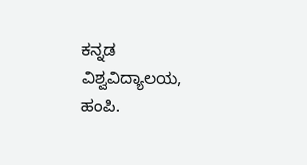ಕನ್ನಡ ವಿಶ್ವವಿದ್ಯಾಲಯ, ಹಂಪಿ.